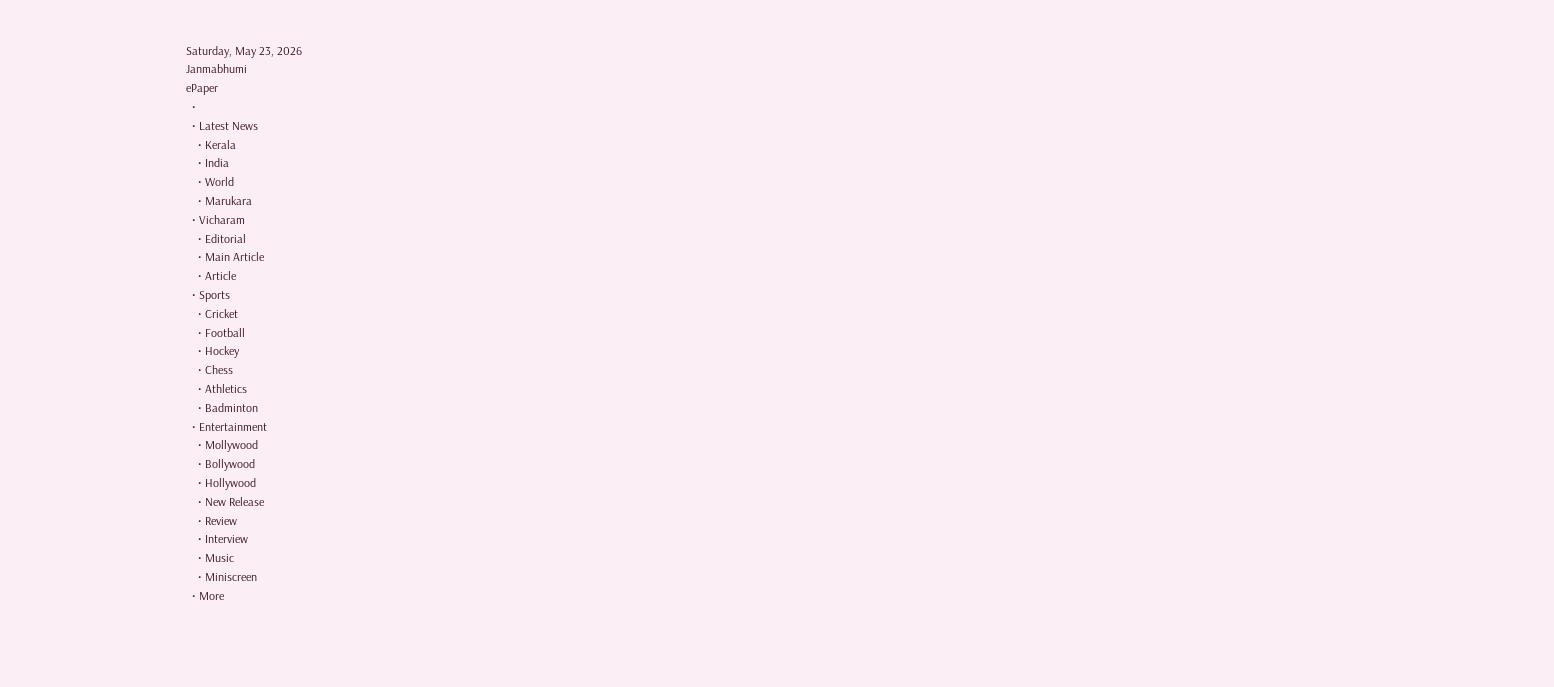Saturday, May 23, 2026
Janmabhumi
ePaper
  •
  • Latest News
    • Kerala
    • India
    • World
    • Marukara
  • Vicharam
    • Editorial
    • Main Article
    • Article
  • Sports
    • Cricket
    • Football
    • Hockey
    • Chess
    • Athletics
    • Badminton
  • Entertainment
    • Mollywood
    • Bollywood
    • Hollywood
    • New Release
    • Review
    • Interview
    • Music
    • Miniscreen
  • More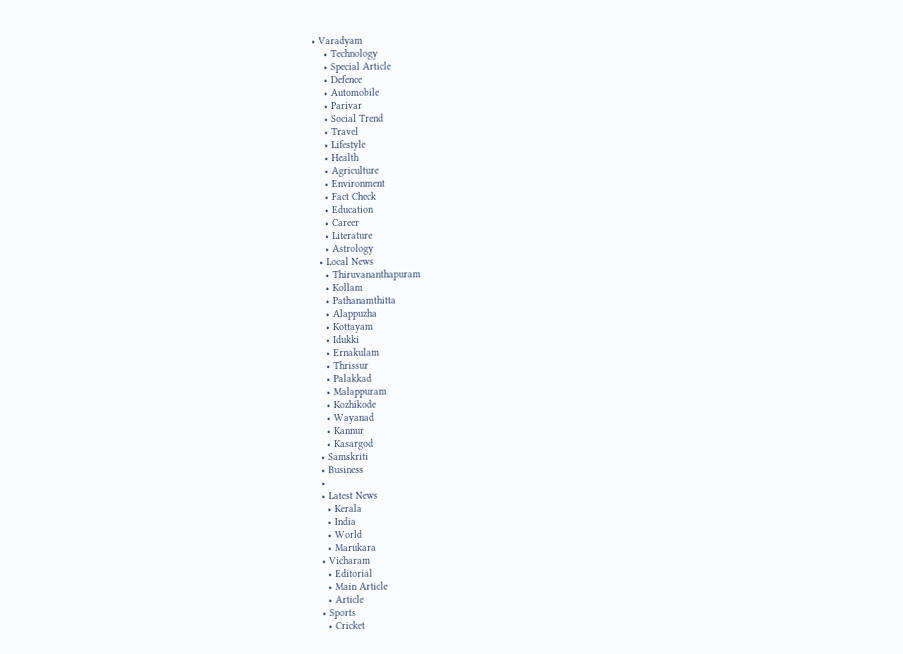• Varadyam
    • Technology
    • Special Article
    • Defence
    • Automobile
    • Parivar
    • Social Trend
    • Travel
    • Lifestyle
    • Health
    • Agriculture
    • Environment
    • Fact Check
    • Education
    • Career
    • Literature
    • Astrology
  • Local News
    • Thiruvananthapuram
    • Kollam
    • Pathanamthitta
    • Alappuzha
    • Kottayam
    • Idukki
    • Ernakulam
    • Thrissur
    • Palakkad
    • Malappuram
    • Kozhikode
    • Wayanad
    • Kannur
    • Kasargod
  • Samskriti
  • Business
  •
  • Latest News
    • Kerala
    • India
    • World
    • Marukara
  • Vicharam
    • Editorial
    • Main Article
    • Article
  • Sports
    • Cricket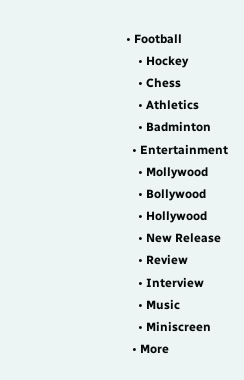• Football
    • Hockey
    • Chess
    • Athletics
    • Badminton
  • Entertainment
    • Mollywood
    • Bollywood
    • Hollywood
    • New Release
    • Review
    • Interview
    • Music
    • Miniscreen
  • More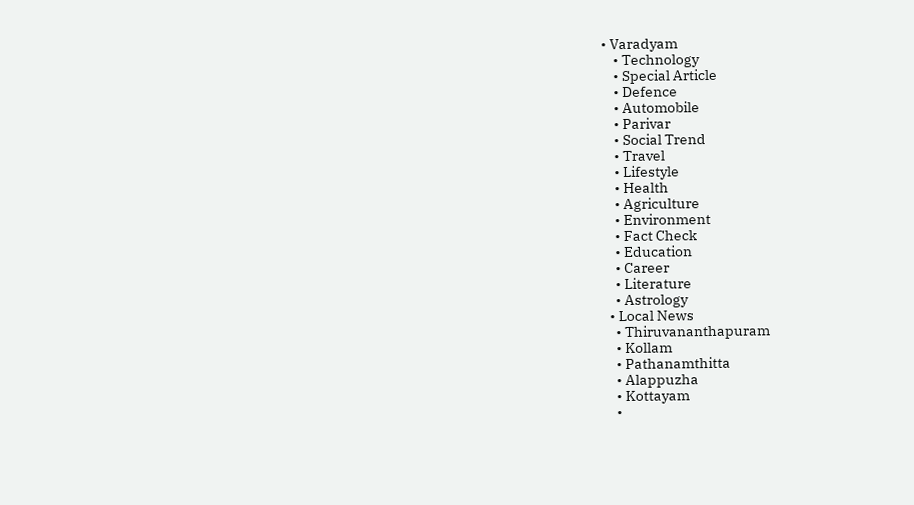• Varadyam
    • Technology
    • Special Article
    • Defence
    • Automobile
    • Parivar
    • Social Trend
    • Travel
    • Lifestyle
    • Health
    • Agriculture
    • Environment
    • Fact Check
    • Education
    • Career
    • Literature
    • Astrology
  • Local News
    • Thiruvananthapuram
    • Kollam
    • Pathanamthitta
    • Alappuzha
    • Kottayam
    •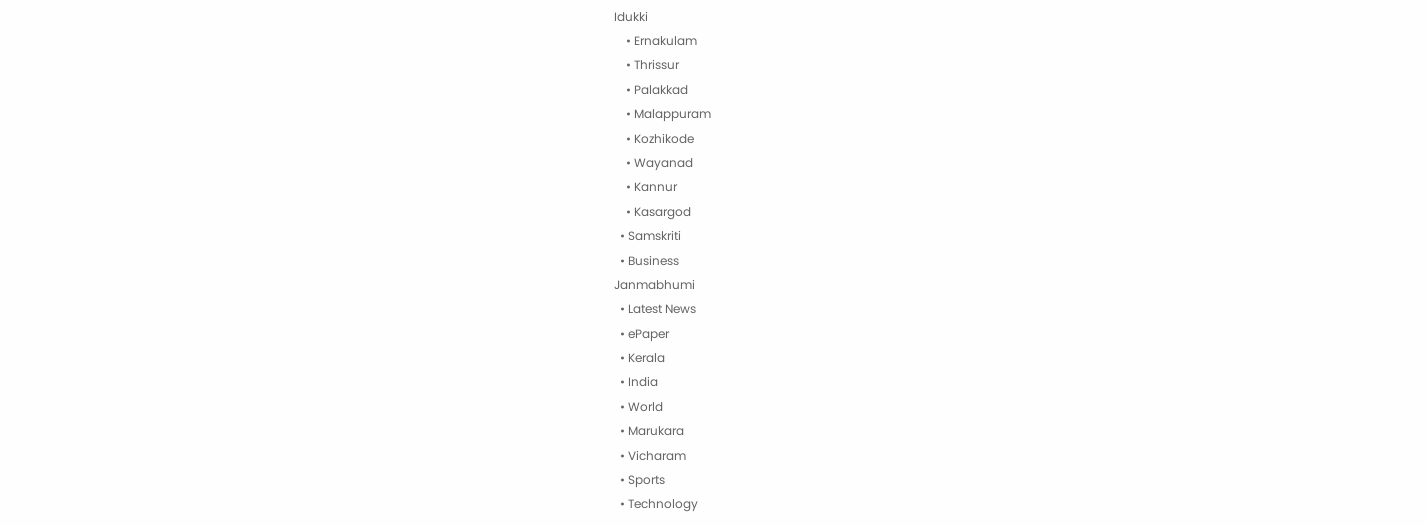Idukki
    • Ernakulam
    • Thrissur
    • Palakkad
    • Malappuram
    • Kozhikode
    • Wayanad
    • Kannur
    • Kasargod
  • Samskriti
  • Business
Janmabhumi
  • Latest News
  • ePaper
  • Kerala
  • India
  • World
  • Marukara
  • Vicharam
  • Sports
  • Technology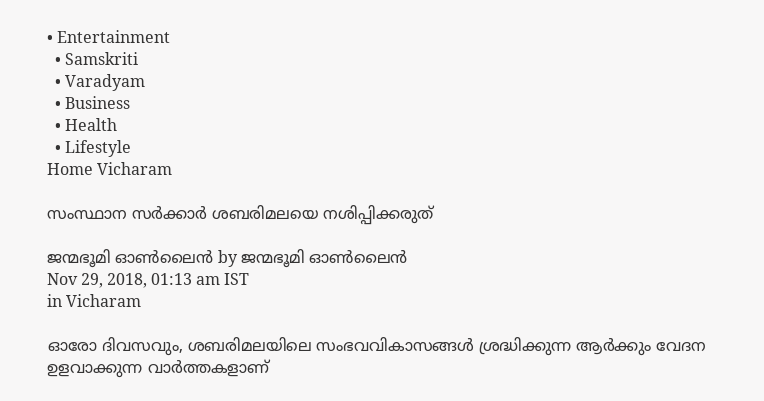• Entertainment
  • Samskriti
  • Varadyam
  • Business
  • Health
  • Lifestyle
Home Vicharam

സംസ്ഥാന സര്‍ക്കാര്‍ ശബരിമലയെ നശിപ്പിക്കരുത്

ജന്മഭൂമി ഓണ്‍ലൈന്‍ by ജന്മഭൂമി ഓണ്‍ലൈന്‍
Nov 29, 2018, 01:13 am IST
in Vicharam

ഓരോ ദിവസവും, ശബരിമലയിലെ സംഭവവികാസങ്ങള്‍ ശ്രദ്ധിക്കുന്ന ആര്‍ക്കും വേദന ഉളവാക്കുന്ന വാര്‍ത്തകളാണ്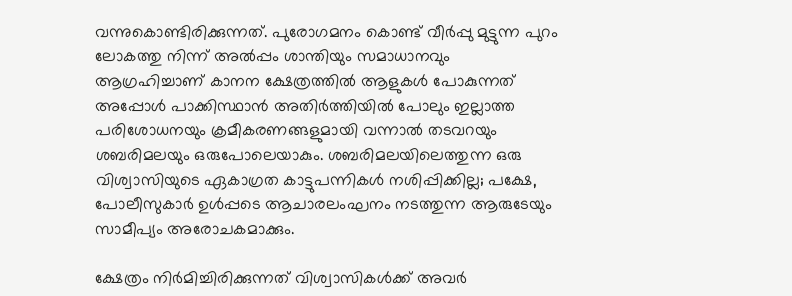വന്നുകൊണ്ടിരിക്കുന്നത്. പുരോഗമനം കൊണ്ട് വീര്‍പ്പു മുട്ടുന്ന പുറം ലോകത്തു നിന്ന് അല്‍പ്പം ശാന്തിയും സമാധാനവും ആഗ്രഹിച്ചാണ് കാനന ക്ഷേത്രത്തില്‍ ആളുകള്‍ പോകുന്നത് അപ്പോള്‍ പാക്കിസ്ഥാന്‍ അതിര്‍ത്തിയില്‍ പോലും ഇല്ലാത്ത പരിശോധനയും ക്രമീകരണങ്ങളുമായി വന്നാല്‍ തടവറയും ശബരിമലയും ഒരുപോലെയാകും. ശബരിമലയിലെത്തുന്ന ഒരു വിശ്വാസിയുടെ ഏകാഗ്രത കാട്ടുപന്നികള്‍ നശിപ്പിക്കില്ല; പക്ഷേ, പോലീസുകാര്‍ ഉള്‍പ്പടെ ആചാരലംഘനം നടത്തുന്ന ആരുടേയും സാമീപ്യം അരോചകമാക്കും.

ക്ഷേത്രം നിര്‍മിച്ചിരിക്കുന്നത് വിശ്വാസികള്‍ക്ക് അവര്‍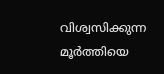വിശ്വസിക്കുന്ന മൂര്‍ത്തിയെ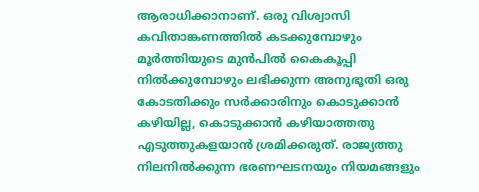ആരാധിക്കാനാണ്. ഒരു വിശ്വാസി കവിതാങ്കണത്തില്‍ കടക്കുമ്പോഴും മൂര്‍ത്തിയുടെ മുന്‍പില്‍ കൈകൂപ്പി നില്‍ക്കുമ്പോഴും ലഭിക്കുന്ന അനുഭൂതി ഒരു കോടതിക്കും സര്‍ക്കാരിനും കൊടുക്കാന്‍ കഴിയില്ല, കൊടുക്കാന്‍ കഴിയാത്തതു എടുത്തുകളയാന്‍ ശ്രമിക്കരുത്. രാജ്യത്തു നിലനില്‍ക്കുന്ന ഭരണഘടനയും നിയമങ്ങളും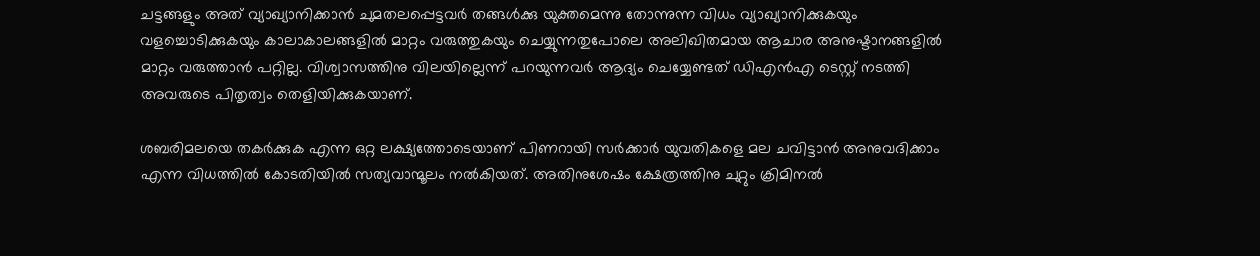ചട്ടങ്ങളും അത് വ്യാഖ്യാനിക്കാന്‍ ചുമതലപ്പെട്ടവര്‍ തങ്ങള്‍ക്കു യുക്തമെന്നു തോന്നുന്ന വിധം വ്യാഖ്യാനിക്കുകയും വളച്ചൊടിക്കുകയും കാലാകാലങ്ങളില്‍ മാറ്റം വരുത്തുകയും ചെയ്യുന്നതുപോലെ അലിഖിതമായ ആചാര അനുഷ്ടാനങ്ങളില്‍ മാറ്റം വരുത്താന്‍ പറ്റില്ല. വിശ്വാസത്തിനു വിലയില്ലെന്ന് പറയുന്നവര്‍ ആദ്യം ചെയ്യേണ്ടത് ഡിഎന്‍എ ടെസ്റ്റ് നടത്തി അവരുടെ പിതൃത്വം തെളിയിക്കുകയാണ്.

ശബരിമലയെ തകര്‍ക്കുക എന്ന ഒറ്റ ലക്ഷ്യത്തോടെയാണ് പിണറായി സര്‍ക്കാര്‍ യുവതികളെ മല ചവിട്ടാന്‍ അനുവദിക്കാം എന്ന വിധത്തില്‍ കോടതിയില്‍ സത്യവാന്മൂലം നല്‍കിയത്. അതിനുശേഷം ക്ഷേത്രത്തിനു ചുറ്റും ക്രിമിനല്‍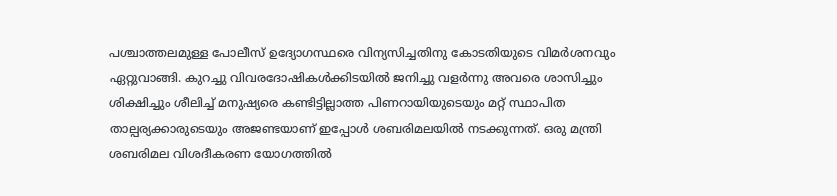പശ്ചാത്തലമുള്ള പോലീസ് ഉദ്യോഗസ്ഥരെ വിന്യസിച്ചതിനു കോടതിയുടെ വിമര്‍ശനവും ഏറ്റുവാങ്ങി. കുറച്ചു വിവരദോഷികള്‍ക്കിടയില്‍ ജനിച്ചു വളര്‍ന്നു അവരെ ശാസിച്ചും ശിക്ഷിച്ചും ശീലിച്ച് മനുഷ്യരെ കണ്ടിട്ടില്ലാത്ത പിണറായിയുടെയും മറ്റ് സ്ഥാപിത താല്പര്യക്കാരുടെയും അജണ്ടയാണ് ഇപ്പോള്‍ ശബരിമലയില്‍ നടക്കുന്നത്. ഒരു മന്ത്രി ശബരിമല വിശദീകരണ യോഗത്തില്‍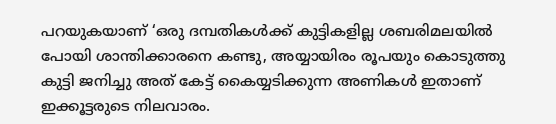പറയുകയാണ് ‘ഒരു ദമ്പതികള്‍ക്ക് കുട്ടികളില്ല ശബരിമലയില്‍ പോയി ശാന്തിക്കാരനെ കണ്ടു, അയ്യായിരം രൂപയും കൊടുത്തു കുട്ടി ജനിച്ചു അത് കേട്ട് കൈയ്യടിക്കുന്ന അണികള്‍ ഇതാണ് ഇക്കൂട്ടരുടെ നിലവാരം.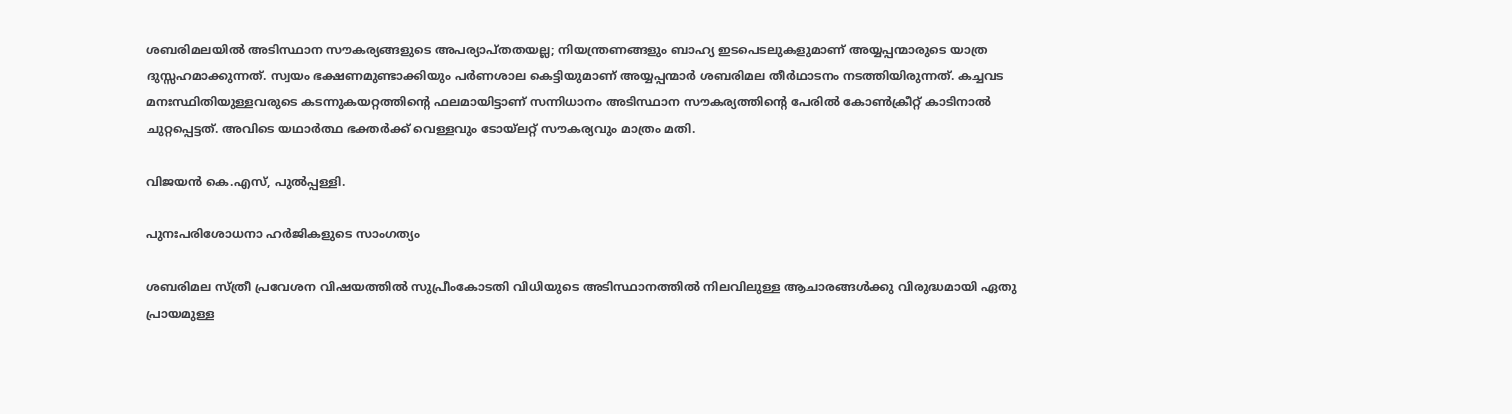ശബരിമലയില്‍ അടിസ്ഥാന സൗകര്യങ്ങളുടെ അപര്യാപ്തതയല്ല; നിയന്ത്രണങ്ങളും ബാഹ്യ ഇടപെടലുകളുമാണ് അയ്യപ്പന്മാരുടെ യാത്ര ദുസ്സഹമാക്കുന്നത്. സ്വയം ഭക്ഷണമുണ്ടാക്കിയും പര്‍ണശാല കെട്ടിയുമാണ് അയ്യപ്പന്മാര്‍ ശബരിമല തീര്‍ഥാടനം നടത്തിയിരുന്നത്. കച്ചവട മനഃസ്ഥിതിയുള്ളവരുടെ കടന്നുകയറ്റത്തിന്റെ ഫലമായിട്ടാണ് സന്നിധാനം അടിസ്ഥാന സൗകര്യത്തിന്റെ പേരില്‍ കോണ്‍ക്രീറ്റ് കാടിനാല്‍ ചുറ്റപ്പെട്ടത്. അവിടെ യഥാര്‍ത്ഥ ഭക്തര്‍ക്ക് വെള്ളവും ടോയ്‌ലറ്റ് സൗകര്യവും മാത്രം മതി.

വിജയന്‍ കെ.എസ്, പുല്‍പ്പള്ളി.

പുനഃപരിശോധനാ ഹര്‍ജികളുടെ സാംഗത്യം

ശബരിമല സ്ത്രീ പ്രവേശന വിഷയത്തില്‍ സുപ്രീംകോടതി വിധിയുടെ അടിസ്ഥാനത്തില്‍ നിലവിലുള്ള ആചാരങ്ങള്‍ക്കു വിരുദ്ധമായി ഏതു പ്രായമുള്ള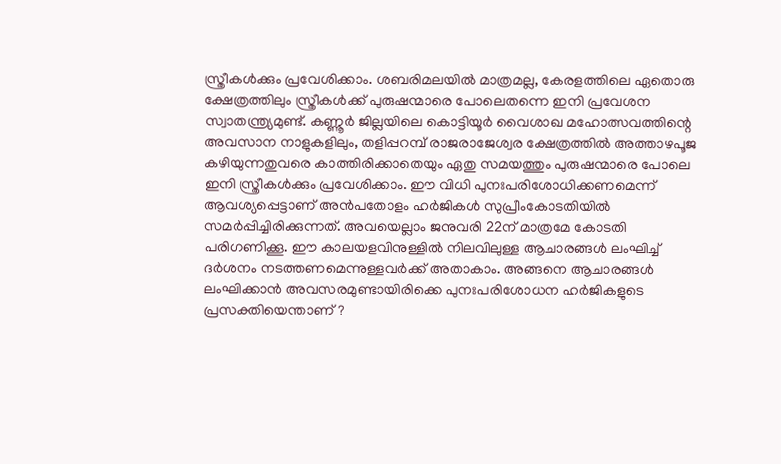സ്ത്രീകള്‍ക്കും പ്രവേശിക്കാം. ശബരിമലയില്‍ മാത്രമല്ല, കേരളത്തിലെ ഏതൊരു ക്ഷേത്രത്തിലും സ്ത്രീകള്‍ക്ക് പുരുഷന്മാരെ പോലെതന്നെ ഇനി പ്രവേശന സ്വാതന്ത്ര്യമുണ്ട്. കണ്ണൂര്‍ ജില്ലയിലെ കൊട്ടിയൂര്‍ വൈശാഖ മഹോത്സവത്തിന്റെ അവസാന നാളുകളിലും, തളിപ്പറമ്പ് രാജരാജേശ്വര ക്ഷേത്രത്തില്‍ അത്താഴപൂജ കഴിയുന്നതുവരെ കാത്തിരിക്കാതെയും ഏതു സമയത്തും പുരുഷന്മാരെ പോലെ ഇനി സ്ത്രീകള്‍ക്കും പ്രവേശിക്കാം. ഈ വിധി പുനഃപരിശോധിക്കണമെന്ന് ആവശ്യപ്പെട്ടാണ് അന്‍പതോളം ഹര്‍ജികള്‍ സുപ്രീംകോടതിയില്‍ സമര്‍പ്പിച്ചിരിക്കുന്നത്. അവയെല്ലാം ജനുവരി 22ന് മാത്രമേ കോടതി പരിഗണിക്കൂ. ഈ കാലയളവിനുള്ളില്‍ നിലവിലുള്ള ആചാരങ്ങള്‍ ലംഘിച്ച് ദര്‍ശനം നടത്തണമെന്നുള്ളവര്‍ക്ക് അതാകാം. അങ്ങനെ ആചാരങ്ങള്‍ ലംഘിക്കാന്‍ അവസരമുണ്ടായിരിക്കെ പുനഃപരിശോധന ഹര്‍ജികളുടെ പ്രസക്തിയെന്താണ്?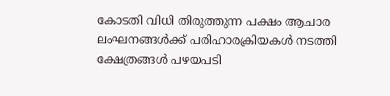കോടതി വിധി തിരുത്തുന്ന പക്ഷം ആചാര ലംഘനങ്ങള്‍ക്ക് പരിഹാരക്രിയകള്‍ നടത്തി ക്ഷേത്രങ്ങള്‍ പഴയപടി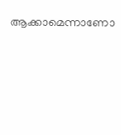ആക്കാമെന്നാണോ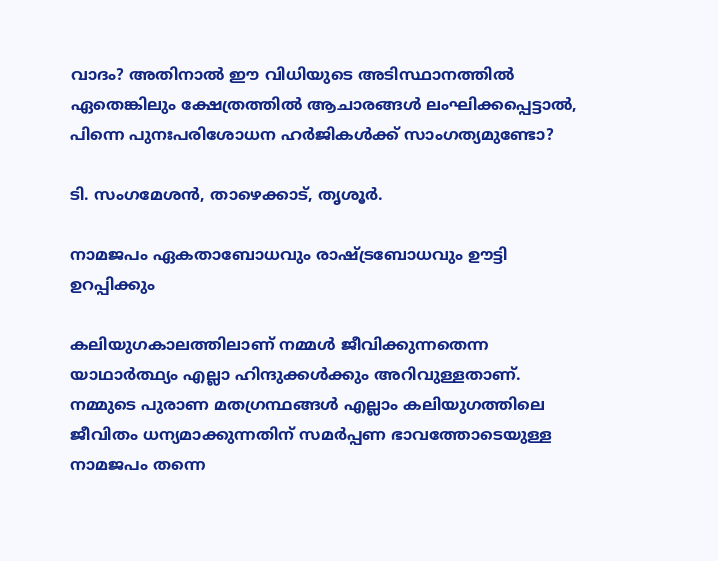വാദം? അതിനാല്‍ ഈ വിധിയുടെ അടിസ്ഥാനത്തില്‍ ഏതെങ്കിലും ക്ഷേത്രത്തില്‍ ആചാരങ്ങള്‍ ലംഘിക്കപ്പെട്ടാല്‍, പിന്നെ പുനഃപരിശോധന ഹര്‍ജികള്‍ക്ക് സാംഗത്യമുണ്ടോ?

ടി. സംഗമേശന്‍, താഴെക്കാട്, തൃശൂര്‍.

നാമജപം ഏകതാബോധവും രാഷ്‌ട്രബോധവും ഊട്ടി ഉറപ്പിക്കും

കലിയുഗകാലത്തിലാണ് നമ്മള്‍ ജീവിക്കുന്നതെന്ന യാഥാര്‍ത്ഥ്യം എല്ലാ ഹിന്ദുക്കള്‍ക്കും അറിവുള്ളതാണ്. നമ്മുടെ പുരാണ മതഗ്രന്ഥങ്ങള്‍ എല്ലാം കലിയുഗത്തിലെ ജീവിതം ധന്യമാക്കുന്നതിന് സമര്‍പ്പണ ഭാവത്തോടെയുള്ള നാമജപം തന്നെ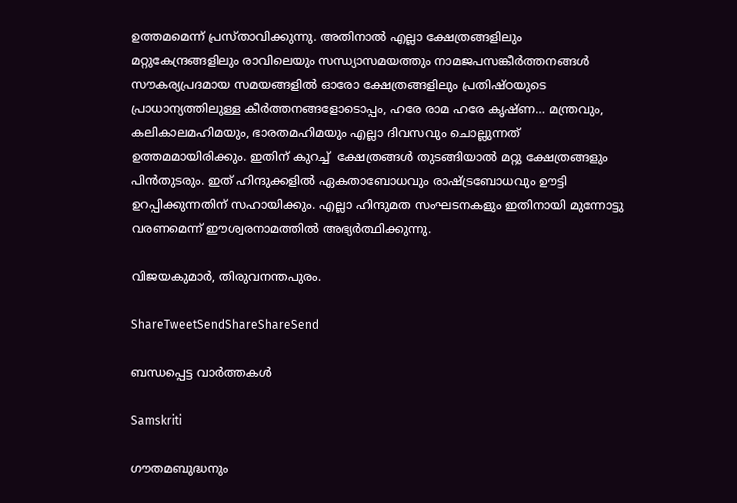ഉത്തമമെന്ന് പ്രസ്താവിക്കുന്നു. അതിനാല്‍ എല്ലാ ക്ഷേത്രങ്ങളിലും മറ്റുകേന്ദ്രങ്ങളിലും രാവിലെയും സന്ധ്യാസമയത്തും നാമജപസങ്കീര്‍ത്തനങ്ങള്‍ സൗകര്യപ്രദമായ സമയങ്ങളില്‍ ഓരോ ക്ഷേത്രങ്ങളിലും പ്രതിഷ്ഠയുടെ പ്രാധാന്യത്തിലുള്ള കീര്‍ത്തനങ്ങളോടൊപ്പം, ഹരേ രാമ ഹരേ കൃഷ്ണ… മന്ത്രവും, കലികാലമഹിമയും, ഭാരതമഹിമയും എല്ലാ ദിവസവും ചൊല്ലുന്നത് ഉത്തമമായിരിക്കും. ഇതിന് കുറച്ച്  ക്ഷേത്രങ്ങള്‍ തുടങ്ങിയാല്‍ മറ്റു ക്ഷേത്രങ്ങളും പിന്‍തുടരും. ഇത് ഹിന്ദുക്കളില്‍ ഏകതാബോധവും രാഷ്‌ട്രബോധവും ഊട്ടി ഉറപ്പിക്കുന്നതിന് സഹായിക്കും. എല്ലാ ഹിന്ദുമത സംഘടനകളും ഇതിനായി മുന്നോട്ടു വരണമെന്ന് ഈശ്വരനാമത്തില്‍ അഭ്യര്‍ത്ഥിക്കുന്നു.

വിജയകുമാര്‍, തിരുവനന്തപുരം.

ShareTweetSendShareShareSend

ബന്ധപ്പെട്ട വാര്‍ത്തകള്‍

Samskriti

ഗൗതമബുദ്ധനും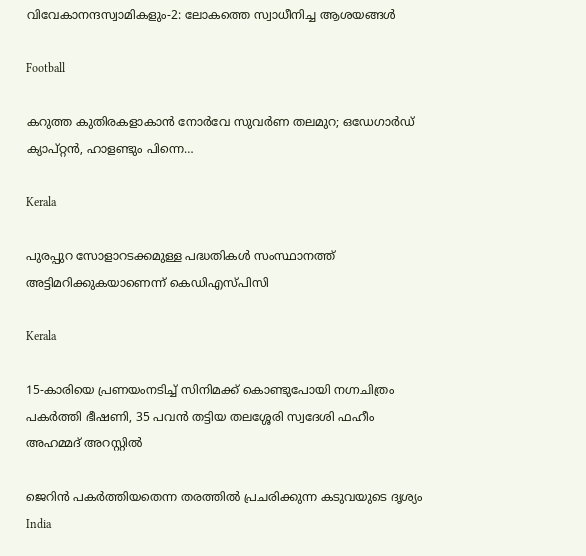വിവേകാനന്ദസ്വാമികളും-2: ലോകത്തെ സ്വാധീനിച്ച ആശയങ്ങള്‍

Football

കറുത്ത കുതിരകളാകാന്‍ നോര്‍വേ സുവര്‍ണ തലമുറ; ഒഡേഗാര്‍ഡ് ക്യാപ്റ്റന്‍, ഹാളണ്ടും പിന്നെ…

Kerala

പുരപ്പുറ സോളാറടക്കമുള്ള പദ്ധതികള്‍ സംസ്ഥാനത്ത് അട്ടിമറിക്കുകയാണെന്ന് കെഡിഎസ്പിസി

Kerala

15-കാരിയെ പ്രണയംനടിച്ച് സിനിമക്ക് കൊണ്ടുപോയി നഗ്നചിത്രം പകർത്തി ഭീഷണി, 35 പവൻ തട്ടിയ തലശ്ശേരി സ്വദേശി ഫഹീം അഹമ്മദ് അറസ്റ്റിൽ

ജെറിന്‍ പകര്‍ത്തിയതെന്ന തരത്തില്‍ പ്രചരിക്കുന്ന കടുവയുടെ ദൃശ്യം
India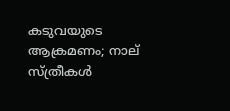കടുവയുടെ ആക്രമണം; നാല് സ്ത്രീകള്‍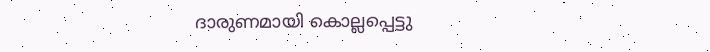ദാരുണമായി കൊല്ലപ്പെട്ടു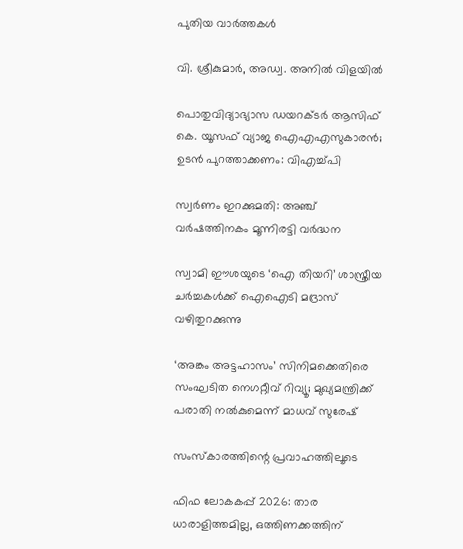പുതിയ വാര്‍ത്തകള്‍

വി. ശ്രീകുമാര്‍, അഡ്വ. അനില്‍ വിളയില്‍

പൊതുവിദ്യാഭ്യാസ ഡയറക്ടര്‍ ആസിഫ് കെ. യൂസഫ് വ്യാജ ഐഎഎസുകാരന്‍; ഉടന്‍ പുറത്താക്കണം: വിഎച്ച്പി

സ്വര്‍ണം ഇറക്കുമതി: അഞ്ച് വര്‍ഷത്തിനകം മൂന്നിരട്ടി വര്‍ദ്ധന

സ്വാമി ഈശയുടെ ‘ഐ തിയറി’ ശാസ്ത്രീയ ചര്‍ച്ചകള്‍ക്ക് ഐഐടി മദ്രാസ് വഴിതുറക്കുന്നു

‘അങ്കം അട്ടഹാസം’ സിനിമക്കെതിരെ സംഘടിത നെഗറ്റീവ് റിവ്യൂ; മുഖ്യമന്ത്രിക്ക് പരാതി നല്‍കുമെന്ന് മാധവ് സുരേഷ്

സംസ്‌കാരത്തിന്റെ പ്രവാഹത്തിലൂടെ

ഫിഫ ലോകകപ്പ് 2026: താര ധാരാളിത്തമില്ല, ഒത്തിണക്കത്തിന്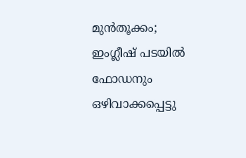മുന്‍തൂക്കം; ഇംഗ്ലീഷ് പടയില്‍ ഫോഡനും ഒഴിവാക്കപ്പെട്ടു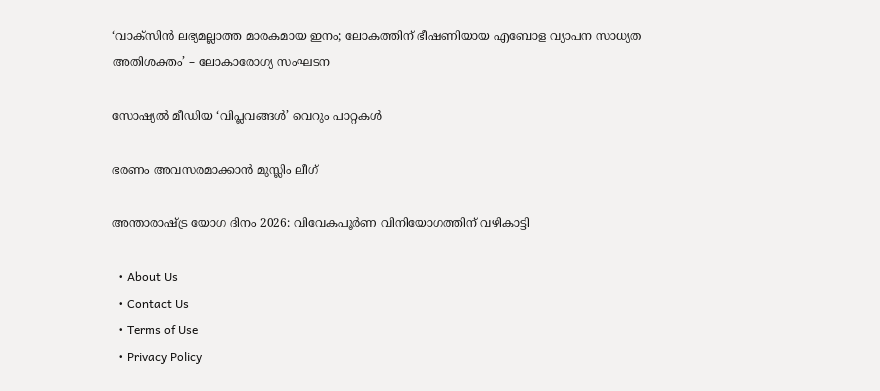‘വാക്സിൻ ലഭ്യമല്ലാത്ത മാരകമായ ഇനം; ലോകത്തിന് ഭീഷണിയായ എബോള വ്യാപന സാധ്യത അതിശക്തം’ – ലോകാരോഗ്യ സംഘടന

സോഷ്യല്‍ മീഡിയ ‘വിപ്ലവങ്ങള്‍’ വെറും പാറ്റകള്‍

ഭരണം അവസരമാക്കാന്‍ മുസ്ലിം ലീഗ്

അന്താരാഷ്‌ട്ര യോഗ ദിനം 2026: വിവേകപൂര്‍ണ വിനിയോഗത്തിന് വഴികാട്ടി

  • About Us
  • Contact Us
  • Terms of Use
  • Privacy Policy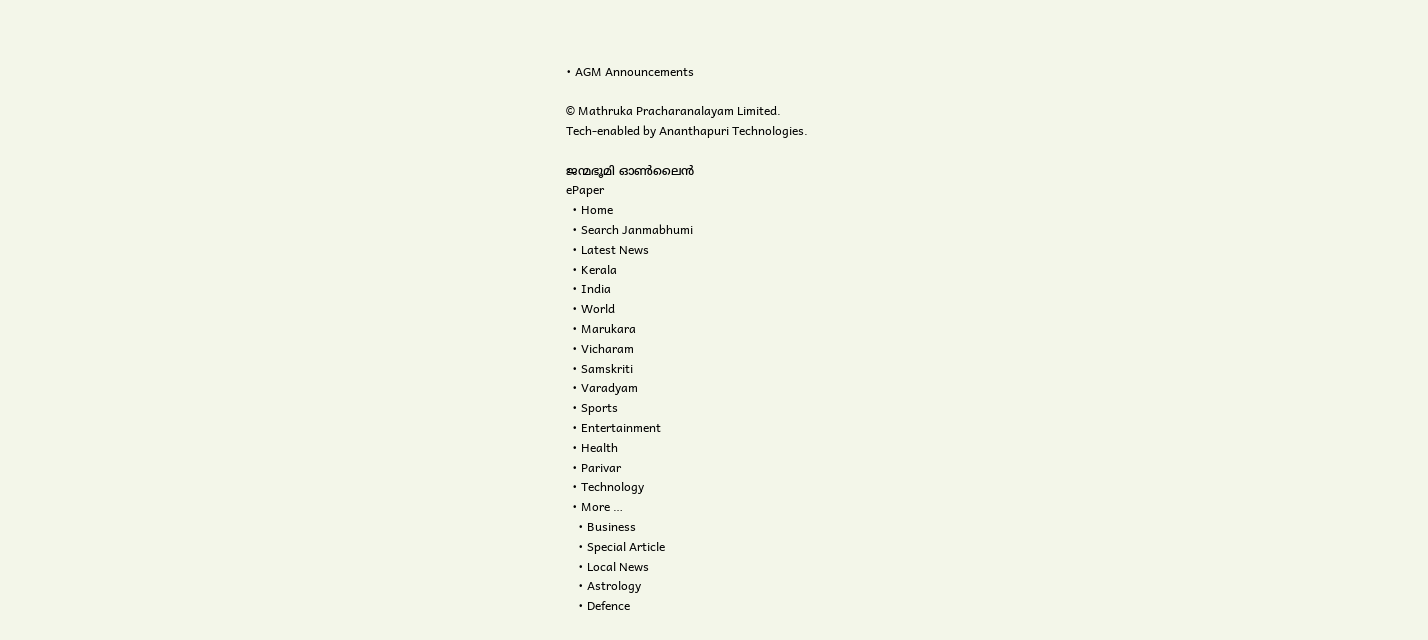• AGM Announcements

© Mathruka Pracharanalayam Limited.
Tech-enabled by Ananthapuri Technologies.

ജന്മഭൂമി ഓണ്‍ലൈന്‍
ePaper
  • Home
  • Search Janmabhumi
  • Latest News
  • Kerala
  • India
  • World
  • Marukara
  • Vicharam
  • Samskriti
  • Varadyam
  • Sports
  • Entertainment
  • Health
  • Parivar
  • Technology
  • More …
    • Business
    • Special Article
    • Local News
    • Astrology
    • Defence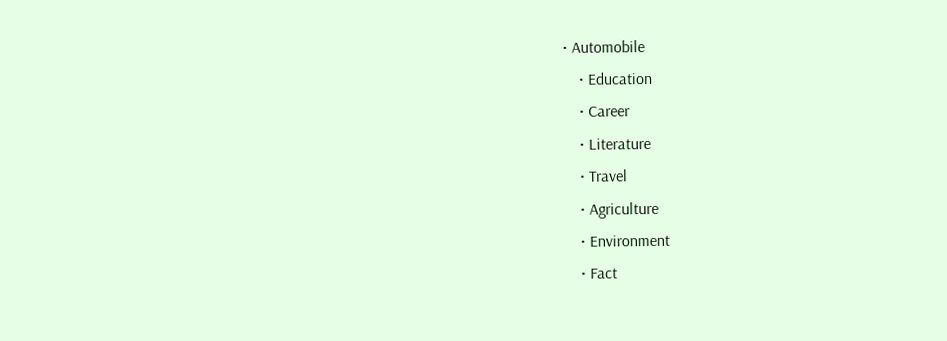• Automobile
    • Education
    • Career
    • Literature
    • Travel
    • Agriculture
    • Environment
    • Fact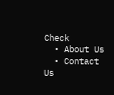Check
  • About Us
  • Contact Us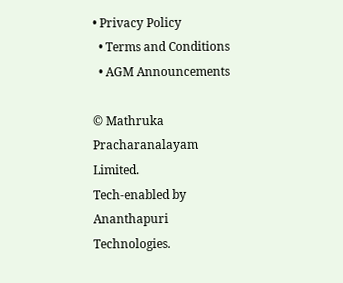• Privacy Policy
  • Terms and Conditions
  • AGM Announcements

© Mathruka Pracharanalayam Limited.
Tech-enabled by Ananthapuri Technologies.